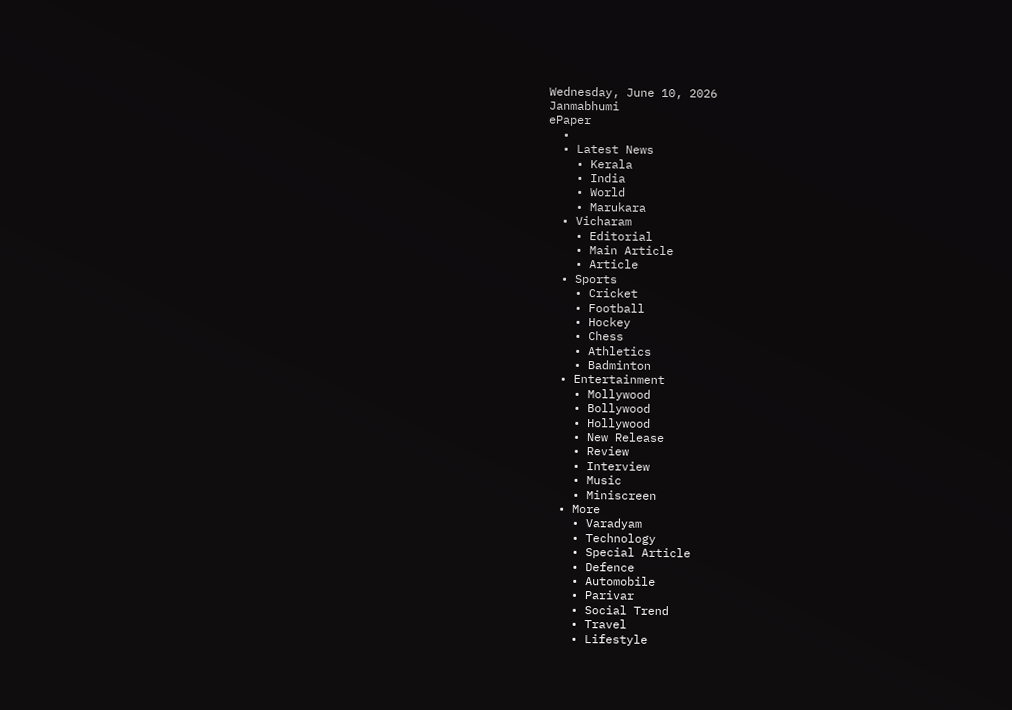Wednesday, June 10, 2026
Janmabhumi
ePaper
  •
  • Latest News
    • Kerala
    • India
    • World
    • Marukara
  • Vicharam
    • Editorial
    • Main Article
    • Article
  • Sports
    • Cricket
    • Football
    • Hockey
    • Chess
    • Athletics
    • Badminton
  • Entertainment
    • Mollywood
    • Bollywood
    • Hollywood
    • New Release
    • Review
    • Interview
    • Music
    • Miniscreen
  • More
    • Varadyam
    • Technology
    • Special Article
    • Defence
    • Automobile
    • Parivar
    • Social Trend
    • Travel
    • Lifestyle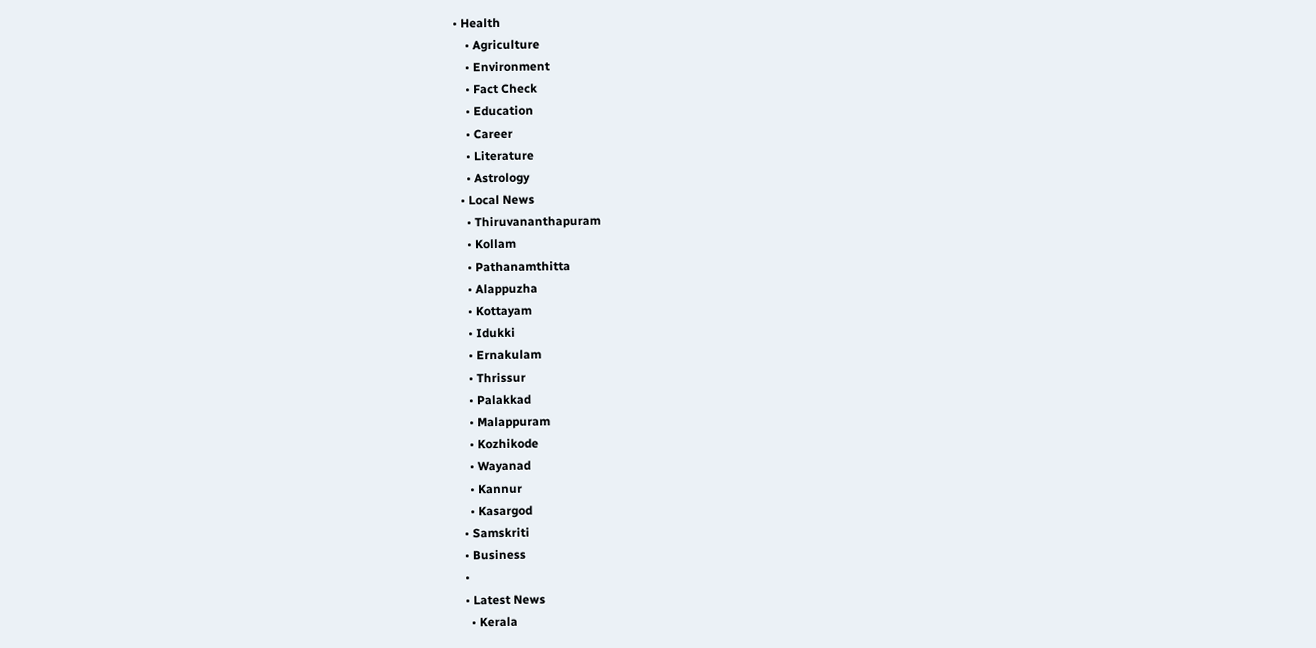• Health
    • Agriculture
    • Environment
    • Fact Check
    • Education
    • Career
    • Literature
    • Astrology
  • Local News
    • Thiruvananthapuram
    • Kollam
    • Pathanamthitta
    • Alappuzha
    • Kottayam
    • Idukki
    • Ernakulam
    • Thrissur
    • Palakkad
    • Malappuram
    • Kozhikode
    • Wayanad
    • Kannur
    • Kasargod
  • Samskriti
  • Business
  •
  • Latest News
    • Kerala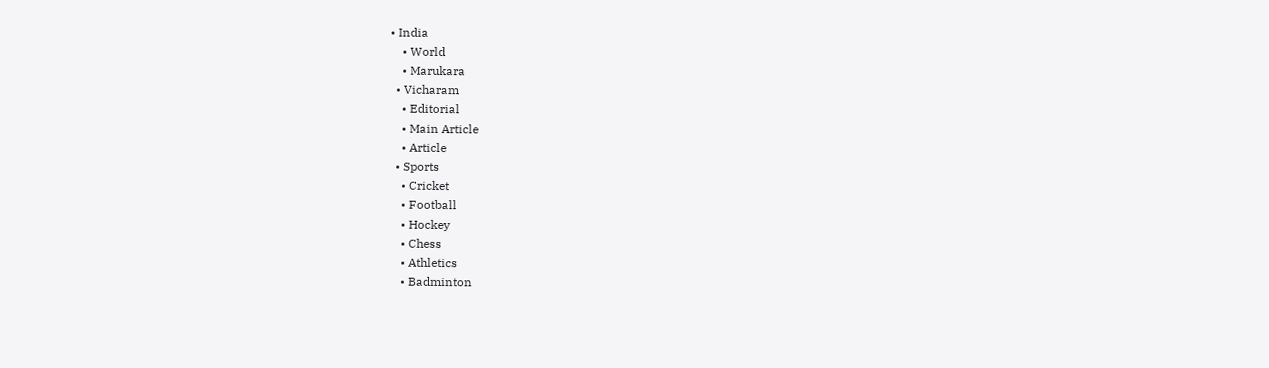• India
    • World
    • Marukara
  • Vicharam
    • Editorial
    • Main Article
    • Article
  • Sports
    • Cricket
    • Football
    • Hockey
    • Chess
    • Athletics
    • Badminton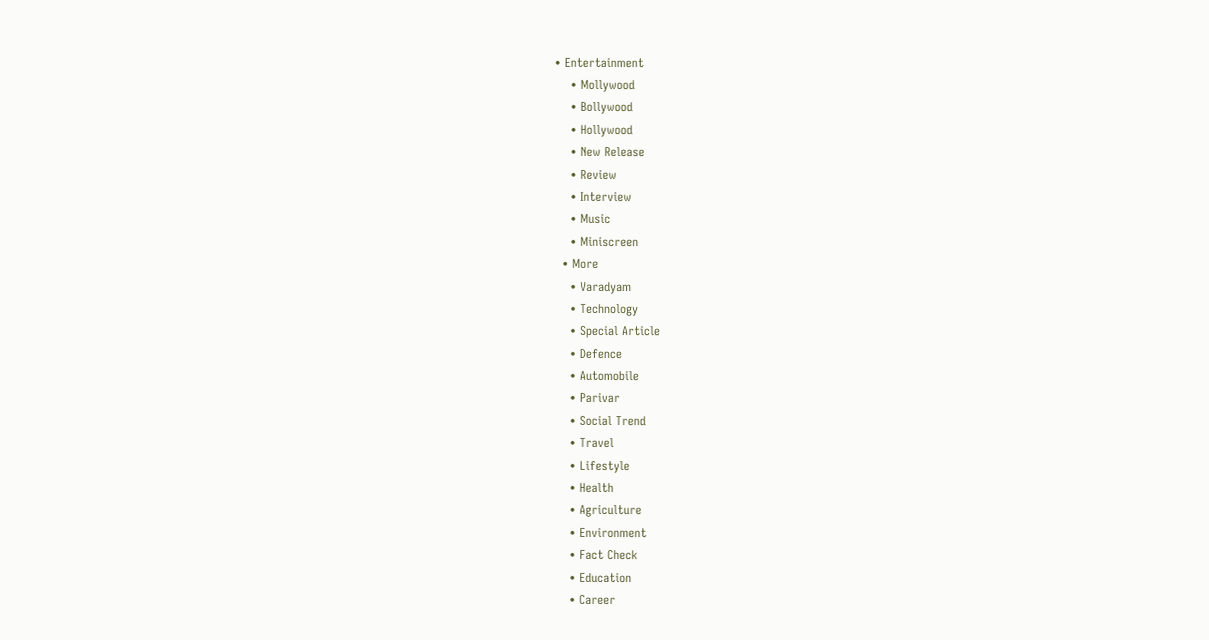• Entertainment
    • Mollywood
    • Bollywood
    • Hollywood
    • New Release
    • Review
    • Interview
    • Music
    • Miniscreen
  • More
    • Varadyam
    • Technology
    • Special Article
    • Defence
    • Automobile
    • Parivar
    • Social Trend
    • Travel
    • Lifestyle
    • Health
    • Agriculture
    • Environment
    • Fact Check
    • Education
    • Career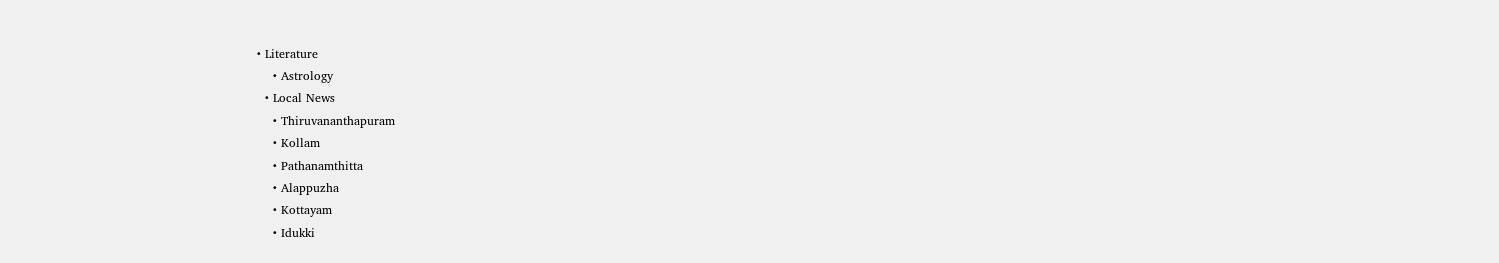• Literature
    • Astrology
  • Local News
    • Thiruvananthapuram
    • Kollam
    • Pathanamthitta
    • Alappuzha
    • Kottayam
    • Idukki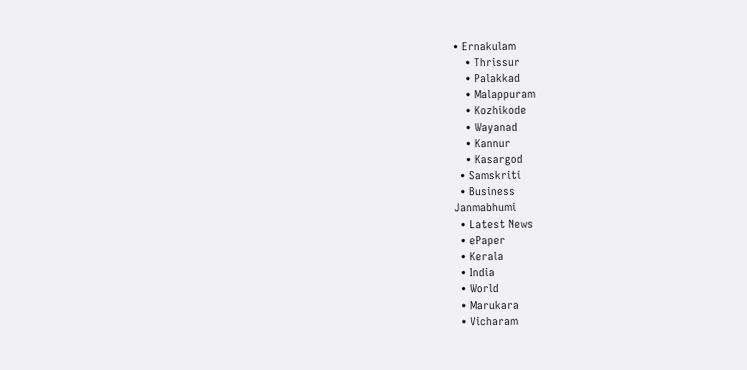• Ernakulam
    • Thrissur
    • Palakkad
    • Malappuram
    • Kozhikode
    • Wayanad
    • Kannur
    • Kasargod
  • Samskriti
  • Business
Janmabhumi
  • Latest News
  • ePaper
  • Kerala
  • India
  • World
  • Marukara
  • Vicharam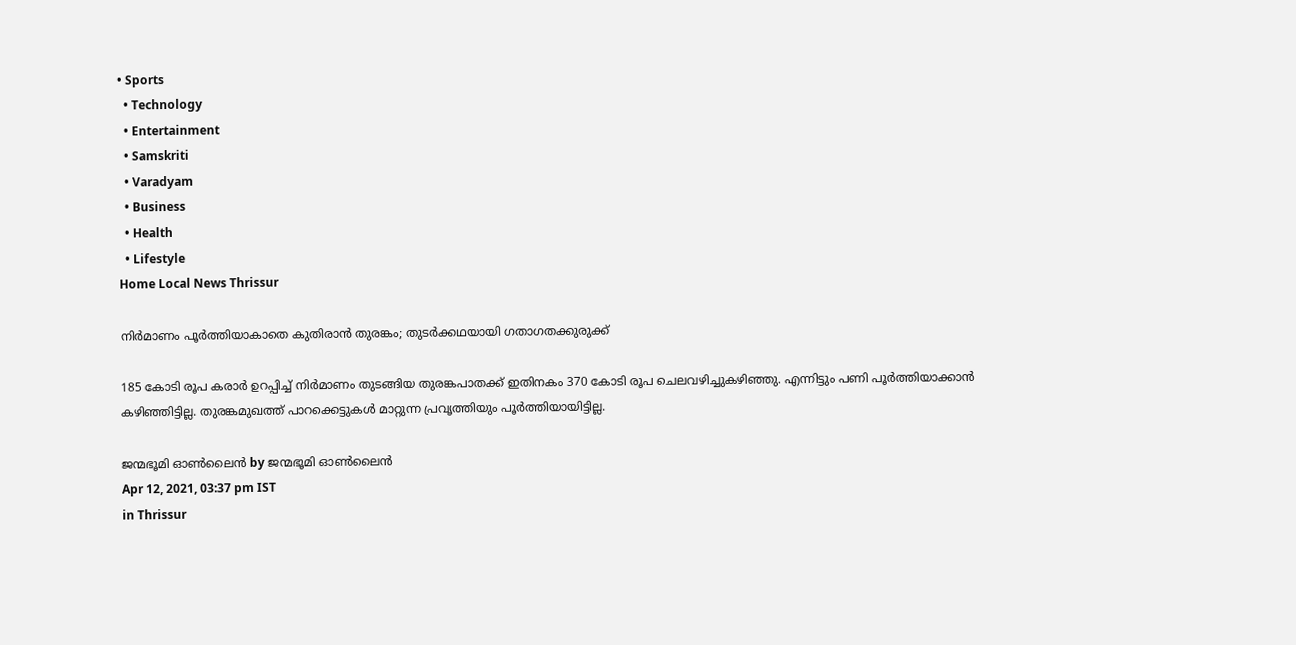• Sports
  • Technology
  • Entertainment
  • Samskriti
  • Varadyam
  • Business
  • Health
  • Lifestyle
Home Local News Thrissur

നിര്‍മാണം പൂര്‍ത്തിയാകാതെ കുതിരാന്‍ തുരങ്കം; തുടര്‍ക്കഥയായി ഗതാഗതക്കുരുക്ക്

185 കോടി രൂപ കരാര്‍ ഉറപ്പിച്ച് നിര്‍മാണം തുടങ്ങിയ തുരങ്കപാതക്ക് ഇതിനകം 370 കോടി രൂപ ചെലവഴിച്ചുകഴിഞ്ഞു. എന്നിട്ടും പണി പൂര്‍ത്തിയാക്കാന്‍ കഴിഞ്ഞിട്ടില്ല. തുരങ്കമുഖത്ത് പാറക്കെട്ടുകള്‍ മാറ്റുന്ന പ്രവൃത്തിയും പൂര്‍ത്തിയായിട്ടില്ല.

ജന്മഭൂമി ഓണ്‍ലൈന്‍ by ജന്മഭൂമി ഓണ്‍ലൈന്‍
Apr 12, 2021, 03:37 pm IST
in Thrissur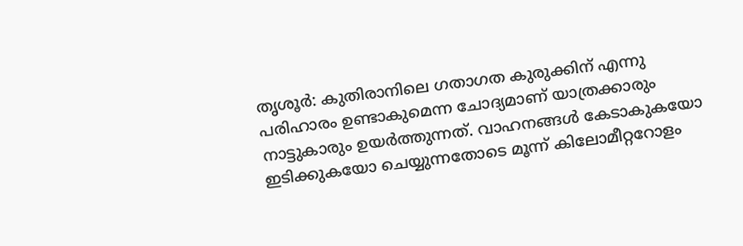തൃശൂര്‍: കുതിരാനിലെ ഗതാഗത കുരുക്കിന് എന്നു പരിഹാരം ഉണ്ടാകുമെന്ന ചോദ്യമാണ് യാത്രക്കാരും നാട്ടുകാരും ഉയര്‍ത്തുന്നത്. വാഹനങ്ങള്‍ കേടാകുകയോ ഇടിക്കുകയോ ചെയ്യുന്നതോടെ മൂന്ന് കിലോമീറ്ററോളം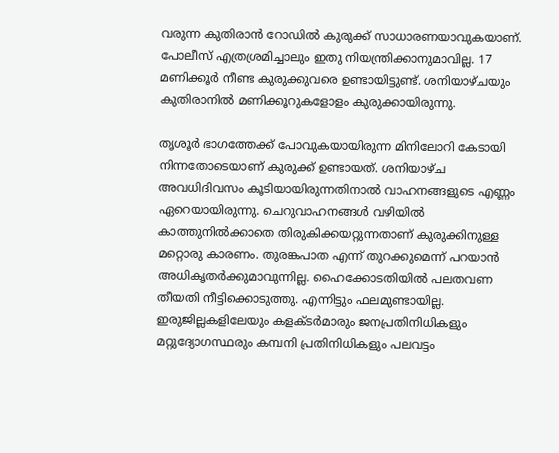വരുന്ന കുതിരാന്‍ റോഡില്‍ കുരുക്ക് സാധാരണയാവുകയാണ്. പോലീസ് എത്രശ്രമിച്ചാലും ഇതു നിയന്ത്രിക്കാനുമാവില്ല. 17 മണിക്കൂര്‍ നീണ്ട കുരുക്കുവരെ ഉണ്ടായിട്ടുണ്ട്. ശനിയാഴ്ചയും കുതിരാനില്‍ മണിക്കൂറുകളോളം കുരുക്കായിരുന്നു.

തൃശൂര്‍ ഭാഗത്തേക്ക് പോവുകയായിരുന്ന മിനിലോറി കേടായി നിന്നതോടെയാണ് കുരുക്ക് ഉണ്ടായത്. ശനിയാഴ്ച അവധിദിവസം കൂടിയായിരുന്നതിനാല്‍ വാഹനങ്ങളുടെ എണ്ണം ഏറെയായിരുന്നു. ചെറുവാഹനങ്ങള്‍ വഴിയില്‍ കാത്തുനില്‍ക്കാതെ തിരുകിക്കയറ്റുന്നതാണ് കുരുക്കിനുള്ള മറ്റൊരു കാരണം. തുരങ്കപാത എന്ന് തുറക്കുമെന്ന് പറയാന്‍ അധികൃതര്‍ക്കുമാവുന്നില്ല. ഹൈക്കോടതിയില്‍ പലതവണ തീയതി നീട്ടിക്കൊടുത്തു. എന്നിട്ടും ഫലമുണ്ടായില്ല. ഇരുജില്ലകളിലേയും കളക്ടര്‍മാരും ജനപ്രതിനിധികളും മറ്റുദ്യോഗസ്ഥരും കമ്പനി പ്രതിനിധികളും പലവട്ടം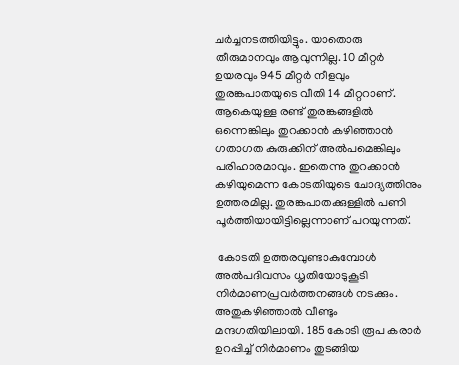ചര്‍ച്ചനടത്തിയിട്ടും. യാതൊരു തീരുമാനവും ആവുന്നില്ല. 10 മീറ്റര്‍ ഉയരവും 945 മീറ്റര്‍ നീളവും തുരങ്കപാതയുടെ വീതി 14 മീറ്ററാണ്. ആകെയുള്ള രണ്ട് തുരങ്കങ്ങളില്‍ ഒന്നെങ്കിലും തുറക്കാന്‍ കഴിഞ്ഞാന്‍ ഗതാഗത കുരുക്കിന് അല്‍പമെങ്കിലും പരിഹാരമാവും. ഇതെന്നു തുറക്കാന്‍ കഴിയുമെന്ന കോടതിയുടെ ചോദ്യത്തിനും ഉത്തരമില്ല. തുരങ്കപാതക്കുള്ളില്‍ പണി പൂര്‍ത്തിയായിട്ടില്ലെന്നാണ് പറയുന്നത്.

 കോടതി ഉത്തരവുണ്ടാകുമ്പോള്‍ അല്‍പദിവസം ധൃതിയോടുകൂടി നിര്‍മാണപ്രവര്‍ത്തനങ്ങള്‍ നടക്കും. അതുകഴിഞ്ഞാല്‍ വീണ്ടും മന്ദഗതിയിലായി. 185 കോടി രൂപ കരാര്‍ ഉറപ്പിച്ച് നിര്‍മാണം തുടങ്ങിയ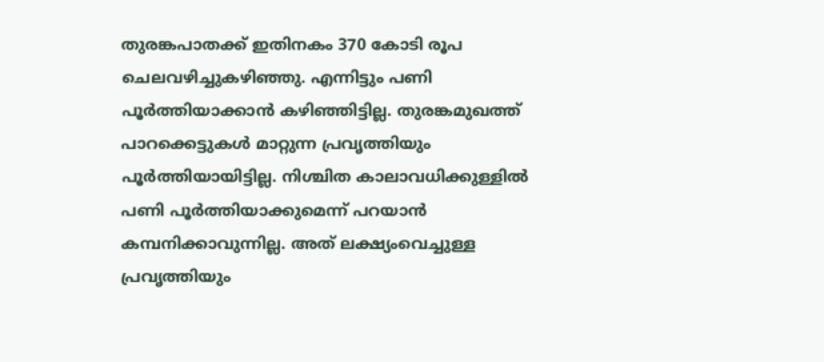തുരങ്കപാതക്ക് ഇതിനകം 370 കോടി രൂപ ചെലവഴിച്ചുകഴിഞ്ഞു. എന്നിട്ടും പണി പൂര്‍ത്തിയാക്കാന്‍ കഴിഞ്ഞിട്ടില്ല. തുരങ്കമുഖത്ത് പാറക്കെട്ടുകള്‍ മാറ്റുന്ന പ്രവൃത്തിയും പൂര്‍ത്തിയായിട്ടില്ല. നിശ്ചിത കാലാവധിക്കുള്ളില്‍ പണി പൂര്‍ത്തിയാക്കുമെന്ന് പറയാന്‍ കമ്പനിക്കാവുന്നില്ല. അത് ലക്ഷ്യംവെച്ചുള്ള പ്രവൃത്തിയും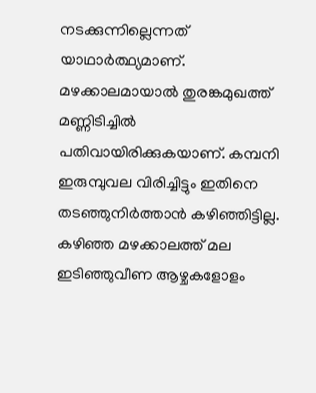നടക്കുന്നില്ലെന്നത് യാഥാര്‍ത്ഥ്യമാണ്. മഴക്കാലമായാല്‍ തുരങ്കമുഖത്ത് മണ്ണിടിച്ചില്‍ പതിവായിരിക്കുകയാണ്. കമ്പനി ഇരുമ്പുവല വിരിച്ചിട്ടും ഇതിനെ തടഞ്ഞുനിര്‍ത്താന്‍ കഴിഞ്ഞിട്ടില്ല. കഴിഞ്ഞ മഴക്കാലത്ത് മല ഇടിഞ്ഞുവീണ ആഴ്ചകളോളം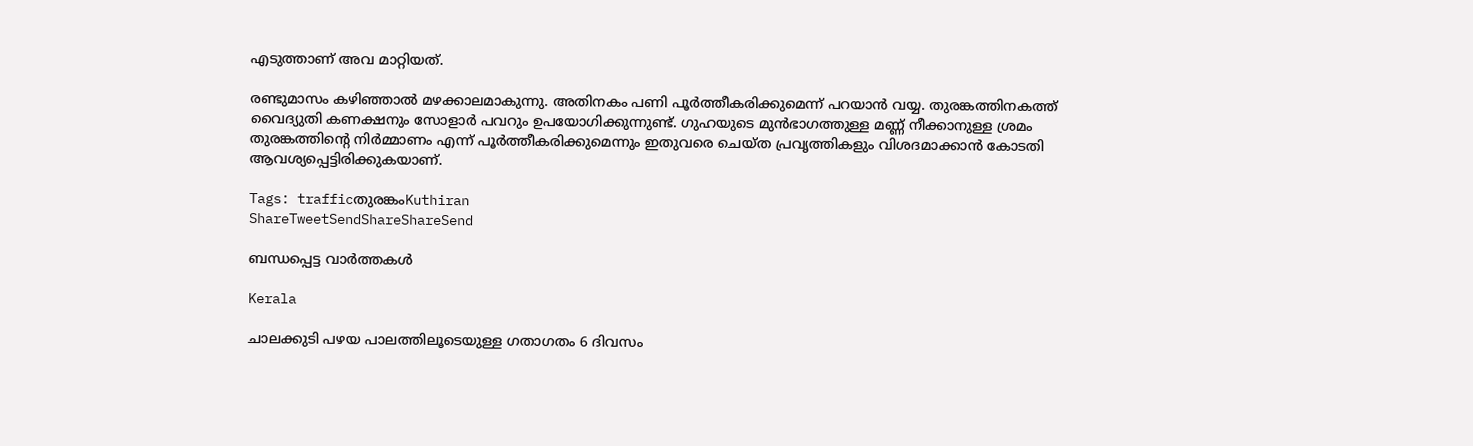എടുത്താണ് അവ മാറ്റിയത്.

രണ്ടുമാസം കഴിഞ്ഞാല്‍ മഴക്കാലമാകുന്നു. അതിനകം പണി പൂര്‍ത്തീകരിക്കുമെന്ന് പറയാന്‍ വയ്യ. തുരങ്കത്തിനകത്ത് വൈദ്യുതി കണക്ഷനും സോളാര്‍ പവറും ഉപയോഗിക്കുന്നുണ്ട്. ഗുഹയുടെ മുന്‍ഭാഗത്തുള്ള മണ്ണ് നീക്കാനുള്ള ശ്രമം തുരങ്കത്തിന്റെ നിര്‍മ്മാണം എന്ന് പൂര്‍ത്തീകരിക്കുമെന്നും ഇതുവരെ ചെയ്ത പ്രവൃത്തികളും വിശദമാക്കാന്‍ കോടതി ആവശ്യപ്പെട്ടിരിക്കുകയാണ്.

Tags: trafficതുരങ്കംKuthiran
ShareTweetSendShareShareSend

ബന്ധപ്പെട്ട വാര്‍ത്തകള്‍

Kerala

ചാലക്കുടി പഴയ പാലത്തിലൂടെയുള്ള ഗതാഗതം 6 ദിവസം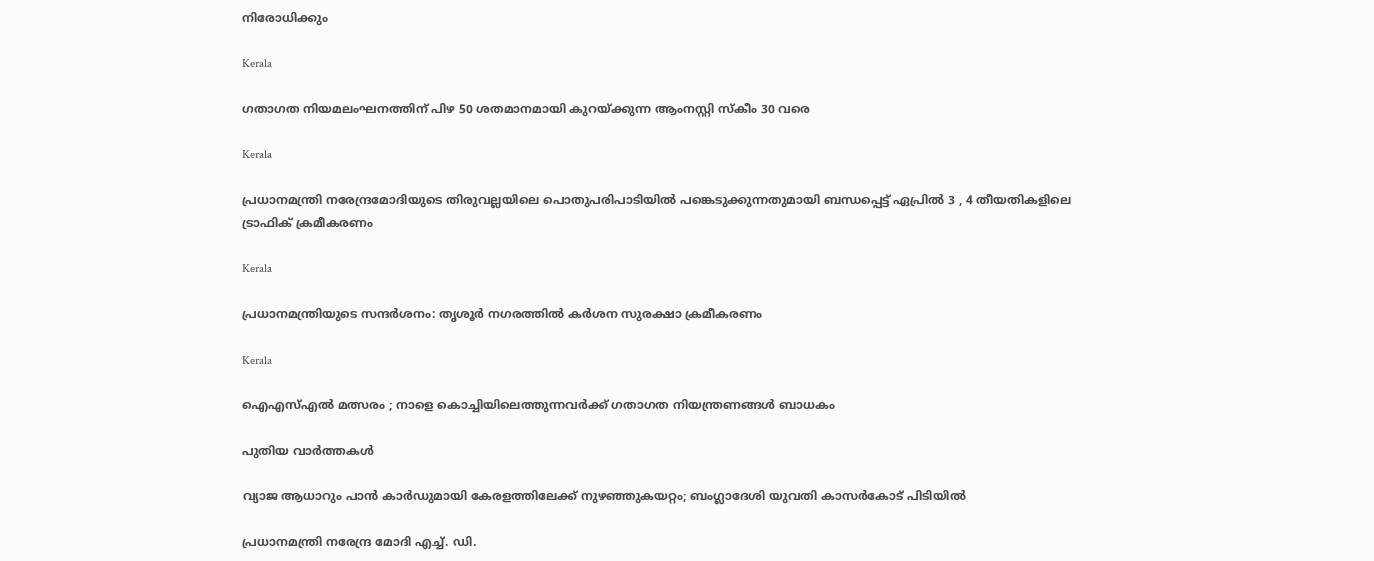നിരോധിക്കും

Kerala

ഗതാഗത നിയമലംഘനത്തിന് പിഴ 50 ശതമാനമായി കുറയ്‌ക്കുന്ന ആംനസ്റ്റി സ്‌കീം 30 വരെ

Kerala

പ്രധാനമന്ത്രി നരേന്ദ്രമോദിയുടെ തിരുവല്ലയിലെ പൊതുപരിപാടിയില്‍ പങ്കെടുക്കുന്നതുമായി ബന്ധപ്പെട്ട് ഏപ്രില്‍ 3 , 4 തീയതികളിലെ ട്രാഫിക് ക്രമീകരണം

Kerala

പ്രധാനമന്ത്രിയുടെ സന്ദര്‍ശനം: തൃശൂര്‍ നഗരത്തില്‍ കര്‍ശന സുരക്ഷാ ക്രമീകരണം

Kerala

ഐഎസ്എല്‍ മത്സരം ; നാളെ കൊച്ചിയിലെത്തുന്നവർക്ക് ഗതാഗത നിയന്ത്രണങ്ങൾ ബാധകം

പുതിയ വാര്‍ത്തകള്‍

വ്യാജ ആധാറും പാൻ കാർഡുമായി കേരളത്തിലേക്ക് നുഴഞ്ഞുകയറ്റം; ബംഗ്ലാദേശി യുവതി കാസര്‍കോട്‌ പിടിയിൽ

പ്രധാനമന്ത്രി നരേന്ദ്ര മോദി എച്ച്. ഡി.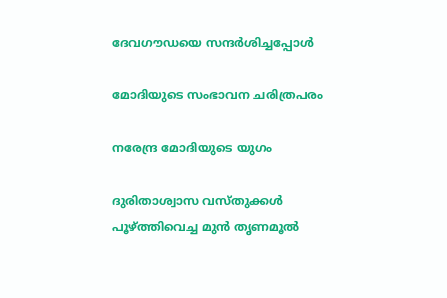ദേവഗൗഡയെ സന്ദര്‍ശിച്ചപ്പോള്‍

മോദിയുടെ സംഭാവന ചരിത്രപരം

നരേന്ദ്ര മോദിയുടെ യുഗം

ദുരിതാശ്വാസ വസ്തുക്കൾ പൂഴ്‌ത്തിവെച്ച മുൻ തൃണമൂൽ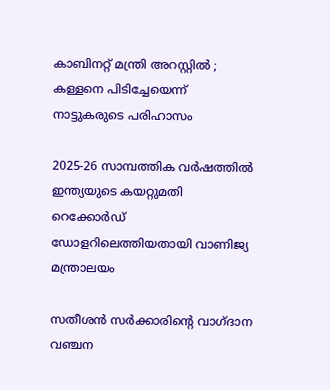കാബിനറ്റ് മന്ത്രി അറസ്റ്റിൽ ; കള്ളനെ പിടിച്ചേയെന്ന് നാട്ടുകരുടെ പരിഹാസം

2025-26 സാമ്പത്തിക വർഷത്തിൽ ഇന്ത്യയുടെ കയറ്റുമതി റെക്കോർഡ് ഡോളറിലെത്തിയതായി വാണിജ്യ മന്ത്രാലയം

സതീശന്‍ സര്‍ക്കാരിന്റെ വാഗ്ദാന വഞ്ചന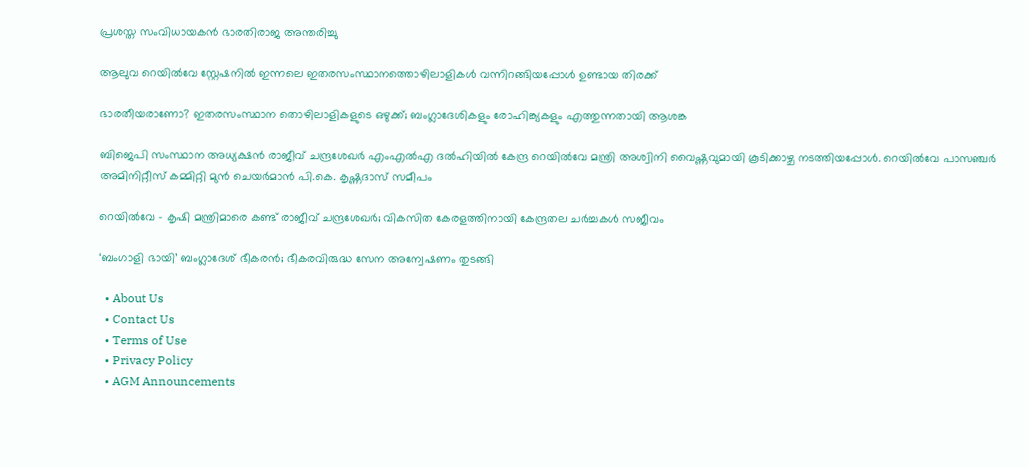പ്രശസ്ത സംവിധായകന്‍ ഭാരതിരാജ അന്തരിച്ചു

ആലുവ റെയില്‍വേ സ്റ്റേഷനില്‍ ഇന്നലെ ഇതരസംസ്ഥാനത്തൊഴിലാളികള്‍ വന്നിറങ്ങിയപ്പോള്‍ ഉണ്ടായ തിരക്ക്‌

ഭാരതീയരാണോ? ഇതരസംസ്ഥാന തൊഴിലാളികളുടെ ഒഴുക്ക്; ബംഗ്ലാദേശികളും രോഹിങ്ക്യകളും എത്തുന്നതായി ആശങ്ക

ബിജെപി സംസ്ഥാന അധ്യക്ഷന്‍ രാജീവ് ചന്ദ്രശേഖര്‍ എംഎല്‍എ ദല്‍ഹിയില്‍ കേന്ദ്ര റെയില്‍വേ മന്ത്രി അശ്വിനി വൈഷ്ണവുമായി കൂടിക്കാഴ്ച നടത്തിയപ്പോള്‍. റെയില്‍വേ പാസഞ്ചര്‍ അമിനിറ്റീസ് കമ്മിറ്റി മുന്‍ ചെയര്‍മാന്‍ പി.കെ. കൃഷ്ണദാസ് സമീപം

റെയില്‍വേ – കൃഷി മന്ത്രിമാരെ കണ്ട് രാജീവ് ചന്ദ്രശേഖര്‍; വികസിത കേരളത്തിനായി കേന്ദ്രതല ചര്‍ച്ചകള്‍ സജീവം

‘ബംഗാളി ഭായി’ ബംഗ്ലാദേശ് ഭീകരന്‍; ഭീകരവിരുദ്ധ സേന അന്വേഷണം തുടങ്ങി

  • About Us
  • Contact Us
  • Terms of Use
  • Privacy Policy
  • AGM Announcements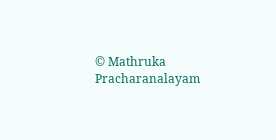© Mathruka Pracharanalayam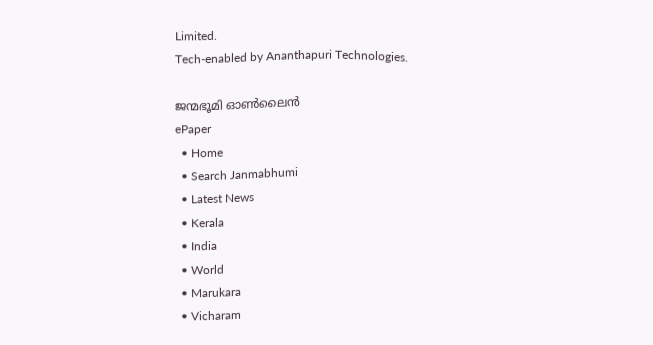Limited.
Tech-enabled by Ananthapuri Technologies.

ജന്മഭൂമി ഓണ്‍ലൈന്‍
ePaper
  • Home
  • Search Janmabhumi
  • Latest News
  • Kerala
  • India
  • World
  • Marukara
  • Vicharam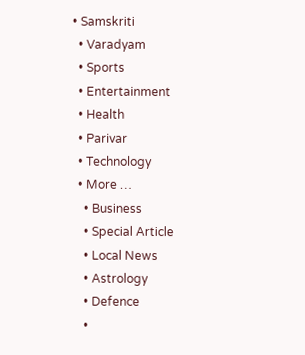• Samskriti
  • Varadyam
  • Sports
  • Entertainment
  • Health
  • Parivar
  • Technology
  • More …
    • Business
    • Special Article
    • Local News
    • Astrology
    • Defence
    •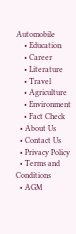Automobile
    • Education
    • Career
    • Literature
    • Travel
    • Agriculture
    • Environment
    • Fact Check
  • About Us
  • Contact Us
  • Privacy Policy
  • Terms and Conditions
  • AGM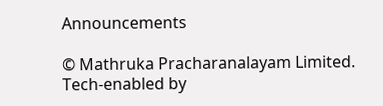Announcements

© Mathruka Pracharanalayam Limited.
Tech-enabled by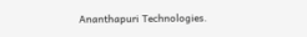Ananthapuri Technologies.